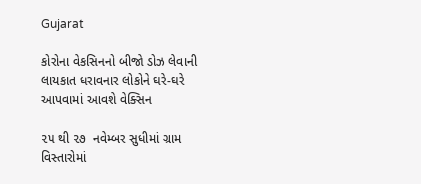Gujarat

કોરોના વેકસિનનો બીજો ડોઝ લેવાની લાયકાત ધરાવનાર લોકોને ઘરે-ઘરે આપવામાં આવશે વેક્સિન

૨૫ થી ૨૭  નવેમ્બર સુધીમાં ગ્રામ વિસ્તારોમાં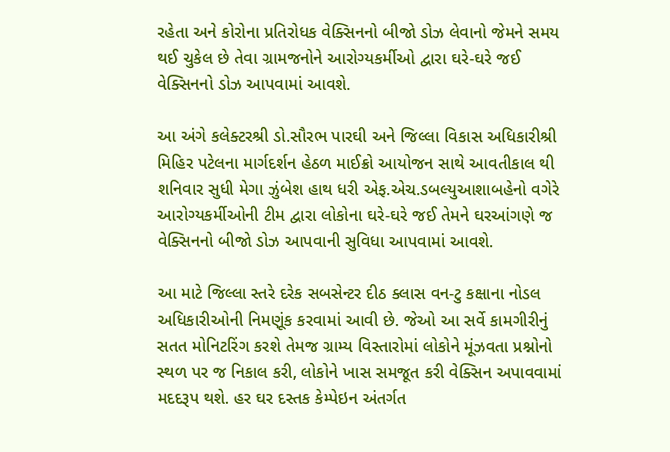રહેતા અને કોરોના પ્રતિરોધક વેક્સિનનો બીજો ડોઝ લેવાનો જેમને સમય થઈ ચુકેલ છે તેવા ગ્રામજનોને આરોગ્યકર્મીઓ દ્વારા ઘરે-ઘરે જઈ વેક્સિનનો ડોઝ આપવામાં આવશે.

આ અંગે કલેક્ટરશ્રી ડો.સૌરભ પારઘી અને જિલ્લા વિકાસ અધિકારીશ્રી મિહિર પટેલના માર્ગદર્શન હેઠળ માઈક્રો આયોજન સાથે આવતીકાલ થી શનિવાર સુધી મેગા ઝુંબેશ હાથ ધરી એફ.એચ.ડબલ્યુઆશાબહેનો વગેરે આરોગ્યકર્મીઓની ટીમ દ્વારા લોકોના ઘરે-ઘરે જઈ તેમને ઘરઆંગણે જ વેક્સિનનો બીજો ડોઝ આપવાની સુવિધા આપવામાં આવશે.

આ માટે જિલ્લા સ્તરે દરેક સબસેન્ટર દીઠ ક્લાસ વન-ટુ કક્ષાના નોડલ અધિકારીઓની નિમણૂંક કરવામાં આવી છે. જેઓ આ સર્વે કામગીરીનું સતત મોનિટરિંગ કરશે તેમજ ગ્રામ્ય વિસ્તારોમાં લોકોને મૂંઝવતા પ્રશ્નોનો સ્થળ પર જ નિકાલ કરી, લોકોને ખાસ સમજૂત કરી વેક્સિન અપાવવામાં મદદરૂપ થશે. હર ઘર દસ્તક કેમ્પેઇન અંતર્ગત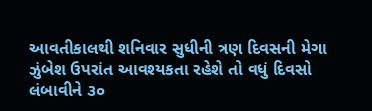આવતીકાલથી શનિવાર સુધીની ત્રણ દિવસની મેગા ઝુંબેશ ઉપરાંત આવશ્યકતા રહેશે તો વધું દિવસો લંબાવીને ૩૦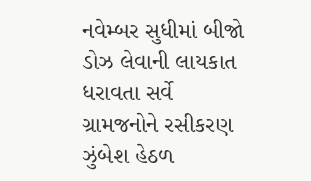નવેમ્બર સુધીમાં બીજો ડોઝ લેવાની લાયકાત ધરાવતા સર્વે ગ્રામજનોને રસીકરણ ઝુંબેશ હેઠળ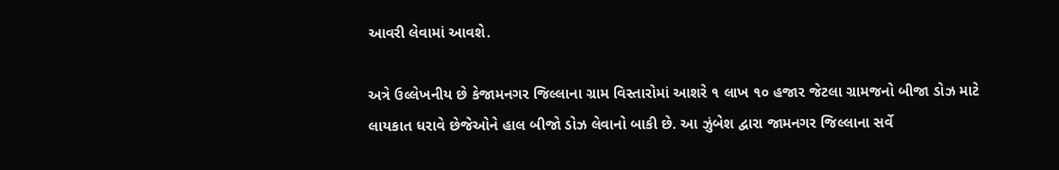આવરી લેવામાં આવશે.

અત્રે ઉલ્લેખનીય છે કેજામનગર જિલ્લાના ગ્રામ વિસ્તારોમાં આશરે ૧ લાખ ૧૦ હજાર જેટલા ગ્રામજનો બીજા ડોઝ માટે લાયકાત ધરાવે છેજેઓને હાલ બીજો ડોઝ લેવાનો બાકી છે. આ ઝુંબેશ દ્વારા જામનગર જિલ્લાના સર્વે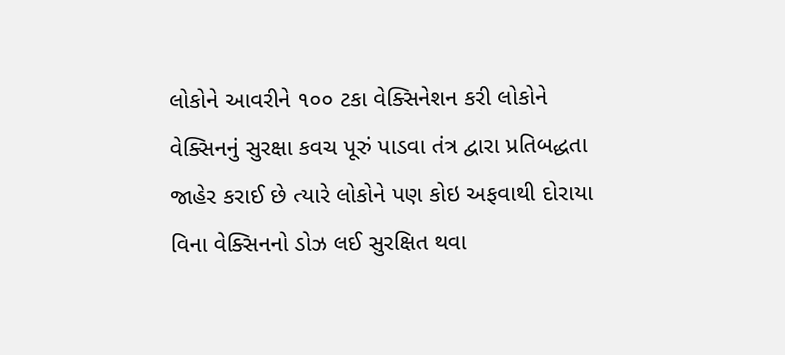લોકોને આવરીને ૧૦૦ ટકા વેક્સિનેશન કરી લોકોને વેક્સિનનું સુરક્ષા કવચ પૂરું પાડવા તંત્ર દ્વારા પ્રતિબદ્ધતા જાહેર કરાઈ છે ત્યારે લોકોને પણ કોઇ અફવાથી દોરાયા વિના વેક્સિનનો ડોઝ લઈ સુરક્ષિત થવા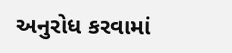અનુરોધ કરવામાં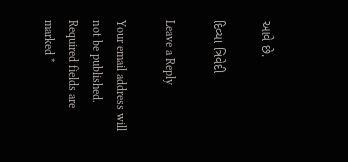આવે છે.

દિવ્યા ત્રિવેદી

Leave a Reply

Your email address will not be published. Required fields are marked *